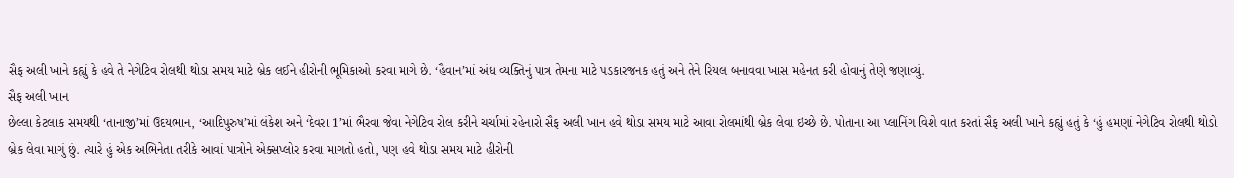સૈફ અલી ખાને કહ્યું કે હવે તે નેગેટિવ રોલથી થોડા સમય માટે બ્રેક લઈને હીરોની ભૂમિકાઓ કરવા માગે છે. ‘હૈવાન’માં અંધ વ્યક્તિનું પાત્ર તેમના માટે પડકારજનક હતું અને તેને રિયલ બનાવવા ખાસ મહેનત કરી હોવાનું તેણે જણાવ્યું.
સૈફ અલી ખાન
છેલ્લા કેટલાક સમયથી ‘તાનાજી’માં ઉદયભાન, ‘આદિપુરુષ’માં લંકેશ અને ‘દેવરા 1’માં ભૈરવા જેવા નેગેટિવ રોલ કરીને ચર્ચામાં રહેનારો સૈફ અલી ખાન હવે થોડા સમય માટે આવા રોલમાંથી બ્રેક લેવા ઇચ્છે છે. પોતાના આ પ્લાનિંગ વિશે વાત કરતાં સૈફ અલી ખાને કહ્યું હતું કે ‘હું હમણાં નેગેટિવ રોલથી થોડો બ્રેક લેવા માગું છું. ત્યારે હું એક અભિનેતા તરીકે આવાં પાત્રોને એક્સપ્લોર કરવા માગતો હતો, પણ હવે થોડા સમય માટે હીરોની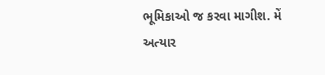ભૂમિકાઓ જ કરવા માગીશ. મેં અત્યાર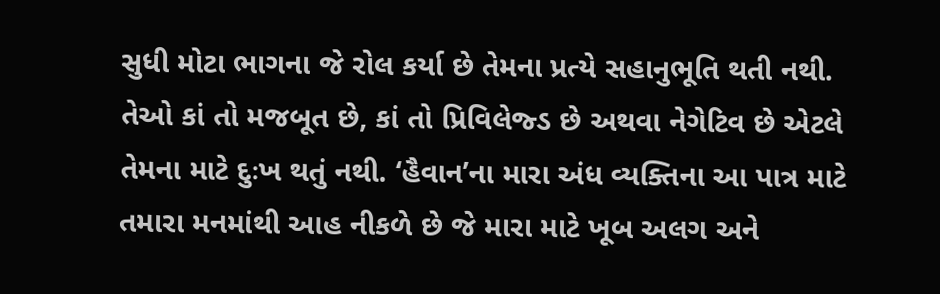સુધી મોટા ભાગના જે રોલ કર્યા છે તેમના પ્રત્યે સહાનુભૂતિ થતી નથી. તેઓ કાં તો મજબૂત છે, કાં તો પ્રિવિલેજ્ડ છે અથવા નેગેટિવ છે એટલે તેમના માટે દુઃખ થતું નથી. ‘હૈવાન’ના મારા અંધ વ્યક્તિના આ પાત્ર માટે તમારા મનમાંથી આહ નીકળે છે જે મારા માટે ખૂબ અલગ અને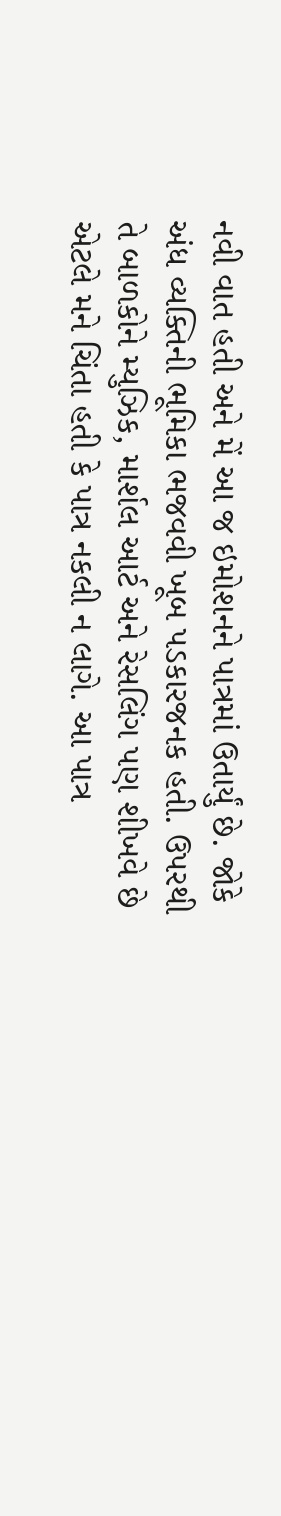નવી વાત હતી અને મેં આ જ ઇમોશનને પાત્રમાં ઉતાર્યું છે. જોકે અંધ વ્યક્તિની ભૂમિકા ભજવવી ખૂબ પડકારજનક હતી. ઉપરથી તે બાળકોને મ્યુઝિક, માર્શલ આર્ટ અને રેસલિંગ પણ શીખવે છે એટલે મને ચિંતા હતી કે પાત્ર નકલી ન લાગે. આ પાત્ર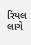રિયલ લાગે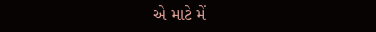એ માટે મેં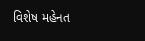વિશેષ મહેનત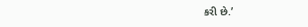કરી છે.’